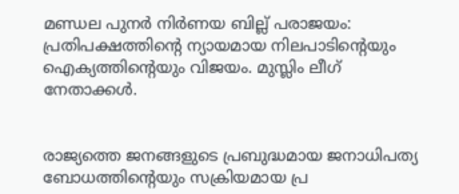മണ്ഡല പുനർ നിർണയ ബില്ല് പരാജയം: പ്രതിപക്ഷത്തിന്റെ ന്യായമായ നിലപാടിന്റെയും ഐക്യത്തിന്റെയും വിജയം. മുസ്ലിം ലീഗ് നേതാക്കൾ.


രാജ്യത്തെ ജനങ്ങളുടെ പ്രബുദ്ധമായ ജനാധിപത്യ ബോധത്തിന്റെയും സക്രിയമായ പ്ര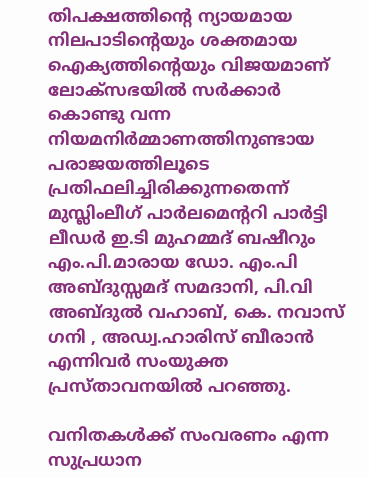തിപക്ഷത്തിന്റെ ന്യായമായ നിലപാടിന്റെയും ശക്തമായ ഐക്യത്തിന്റെയും വിജയമാണ് ലോക്‌സഭയിൽ സർക്കാർ കൊണ്ടു വന്ന  നിയമനിർമ്മാണത്തിനുണ്ടായ പരാജയത്തിലൂടെ പ്രതിഫലിച്ചിരിക്കുന്നതെന്ന് മുസ്ലിംലീഗ് പാർലമെന്ററി പാർട്ടി ലീഡർ ഇ.ടി മുഹമ്മദ് ബഷീറും എം.പി.മാരായ ഡോ. എം.പി അബ്ദുസ്സമദ് സമദാനി, പി.വി അബ്ദുൽ വഹാബ്, കെ. നവാസ് ഗനി , അഡ്വ.ഹാരിസ് ബീരാൻ എന്നിവർ സംയുക്ത പ്രസ്താവനയിൽ പറഞ്ഞു.

വനിതകൾക്ക് സംവരണം എന്ന സുപ്രധാന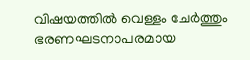വിഷയത്തിൽ വെള്ളം ചേർത്തും ഭരണഘടനാപരമായ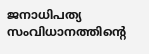ജനാധിപത്യ സംവിധാനത്തിന്റെ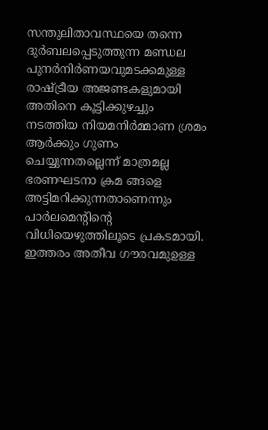സന്തുലിതാവസ്ഥയെ തന്നെ ദുർബലപ്പെടുത്തുന്ന മണ്ഡല പുനർനിർണയവുമടക്കമുള്ള രാഷ്ട്രീയ അജണ്ടകളുമായി അതിനെ കൂട്ടിക്കുഴച്ചും നടത്തിയ നിയമനിർമ്മാണ ശ്രമം ആർക്കും ഗുണം ചെയ്യുന്നതല്ലെന്ന് മാത്രമല്ല ഭരണഘടനാ ക്രമ ങ്ങളെ അട്ടിമറിക്കുന്നതാണെന്നും പാർലമെന്റിന്റെ വിധിയെഴുത്തിലൂടെ പ്രകടമായി. ഇത്തരം അതീവ ഗൗരവമുഉള്ള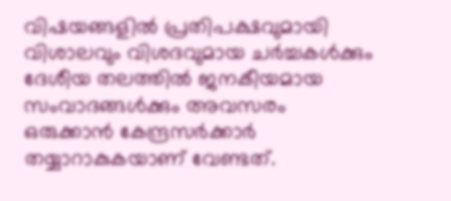വിഷയങ്ങളിൽ പ്രതിപക്ഷവുമായി വിശാലവും വിശദവുമായ ചർച്ചകൾക്കും ദേശീയ തലത്തിൽ ജനകീയമായ സംവാദങ്ങൾക്കും അവസരം ഒരുക്കാൻ കേന്ദ്രസർക്കാർ തയ്യാറാകുകയാണ് വേണ്ടത്.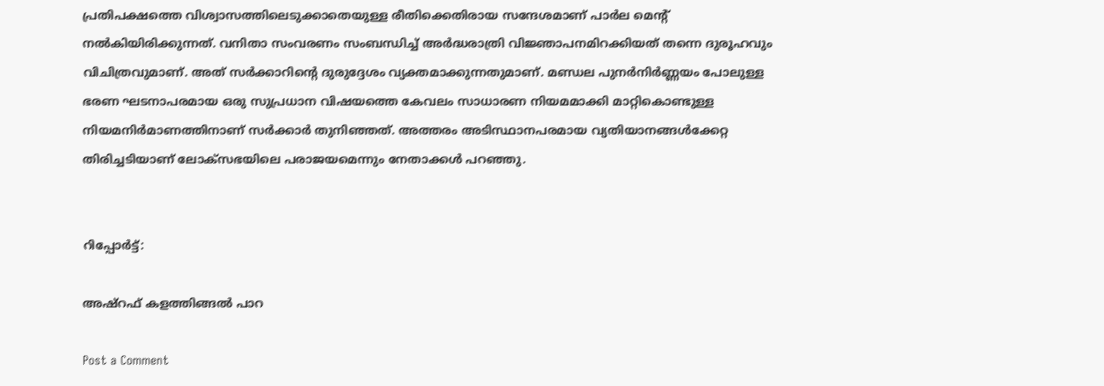പ്രതിപക്ഷത്തെ വിശ്വാസത്തിലെടുക്കാതെയുള്ള രീതിക്കെതിരായ സന്ദേശമാണ് പാർല മെന്റ് നൽകിയിരിക്കുന്നത്. വനിതാ സംവരണം സംബന്ധിച്ച് അർദ്ധരാത്രി വിജ്ഞാപനമിറക്കിയത് തന്നെ ദുരൂഹവും വിചിത്രവുമാണ്. അത് സർക്കാറിന്റെ ദുരുദ്ദേശം വ്യക്തമാക്കുന്നതുമാണ്. മണ്ഡല പുനർനിർണ്ണയം പോലുള്ള ഭരണ ഘടനാപരമായ ഒരു സുപ്രധാന വിഷയത്തെ കേവലം സാധാരണ നിയമമാക്കി മാറ്റികൊണ്ടുള്ള നിയമനിർമാണത്തിനാണ് സർക്കാർ തുനിഞ്ഞത്. അത്തരം അടിസ്ഥാനപരമായ വ്യതിയാനങ്ങൾക്കേറ്റ തിരിച്ചടിയാണ് ലോക്‌സഭയിലെ പരാജയമെന്നും നേതാക്കൾ പറഞ്ഞു.


റിപ്പോർട്ട്:

അഷ്റഫ് കളത്തിങ്ങൽ പാറ

Post a Comment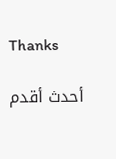Thanks

أحدث أقدم